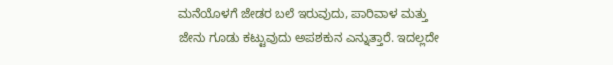ಮನೆಯೊಳಗೆ ಜೇಡರ ಬಲೆ ಇರುವುದು, ಪಾರಿವಾಳ ಮತ್ತು ಜೇನು ಗೂಡು ಕಟ್ಟುವುದು ಅಪಶಕುನ ಎನ್ನುತ್ತಾರೆ. ಇದಲ್ಲದೇ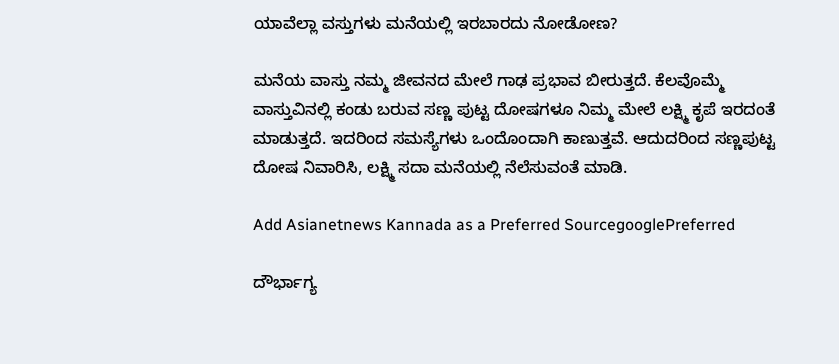ಯಾವೆಲ್ಲಾ ವಸ್ತುಗಳು ಮನೆಯಲ್ಲಿ ಇರಬಾರದು ನೋಡೋಣ?

ಮನೆಯ ವಾಸ್ತು ನಮ್ಮ ಜೀವನದ ಮೇಲೆ ಗಾಢ ಪ್ರಭಾವ ಬೀರುತ್ತದೆ. ಕೆಲವೊಮ್ಮೆ ವಾಸ್ತುವಿನಲ್ಲಿ ಕಂಡು ಬರುವ ಸಣ್ಣ ಪುಟ್ಟ ದೋಷಗಳೂ ನಿಮ್ಮ ಮೇಲೆ ಲಕ್ಷ್ಮಿ ಕೃಪೆ ಇರದಂತೆ ಮಾಡುತ್ತದೆ. ಇದರಿಂದ ಸಮಸ್ಯೆಗಳು ಒಂದೊಂದಾಗಿ ಕಾಣುತ್ತವೆ. ಆದುದರಿಂದ ಸಣ್ಣಪುಟ್ಟ ದೋಷ ನಿವಾರಿಸಿ, ಲಕ್ಷ್ಮಿ ಸದಾ ಮನೆಯಲ್ಲಿ ನೆಲೆಸುವಂತೆ ಮಾಡಿ.

Add Asianetnews Kannada as a Preferred SourcegooglePreferred

ದೌರ್ಭಾಗ್ಯ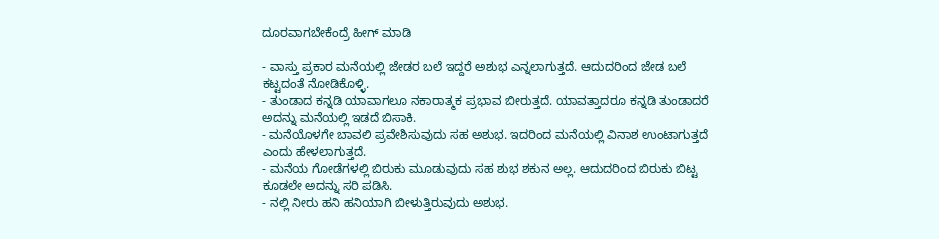ದೂರವಾಗಬೇಕೆಂದ್ರೆ ಹೀಗ್ ಮಾಡಿ

- ವಾಸ್ತು ಪ್ರಕಾರ ಮನೆಯಲ್ಲಿ ಜೇಡರ ಬಲೆ ಇದ್ದರೆ ಅಶುಭ ಎನ್ನಲಾಗುತ್ತದೆ. ಆದುದರಿಂದ ಜೇಡ ಬಲೆ ಕಟ್ಟದಂತೆ ನೋಡಿಕೊಳ್ಳಿ.
- ತುಂಡಾದ ಕನ್ನಡಿ ಯಾವಾಗಲೂ ನಕಾರಾತ್ಮಕ ಪ್ರಭಾವ ಬೀರುತ್ತದೆ. ಯಾವತ್ತಾದರೂ ಕನ್ನಡಿ ತುಂಡಾದರೆ ಅದನ್ನು ಮನೆಯಲ್ಲಿ ಇಡದೆ ಬಿಸಾಕಿ.
- ಮನೆಯೊಳಗೇ ಬಾವಲಿ ಪ್ರವೇಶಿಸುವುದು ಸಹ ಅಶುಭ. ಇದರಿಂದ ಮನೆಯಲ್ಲಿ ವಿನಾಶ ಉಂಟಾಗುತ್ತದೆ ಎಂದು ಹೇಳಲಾಗುತ್ತದೆ.
- ಮನೆಯ ಗೋಡೆಗಳಲ್ಲಿ ಬಿರುಕು ಮೂಡುವುದು ಸಹ ಶುಭ ಶಕುನ ಅಲ್ಲ. ಆದುದರಿಂದ ಬಿರುಕು ಬಿಟ್ಟ ಕೂಡಲೇ ಅದನ್ನು ಸರಿ ಪಡಿಸಿ.
- ನಲ್ಲಿ ನೀರು ಹನಿ ಹನಿಯಾಗಿ ಬೀಳುತ್ತಿರುವುದು ಅಶುಭ.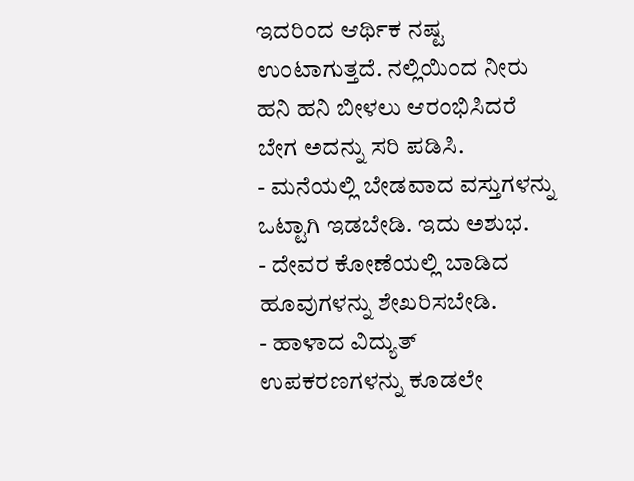ಇದರಿಂದ ಆರ್ಥಿಕ ನಷ್ಟ ಉಂಟಾಗುತ್ತದೆ. ನಲ್ಲಿಯಿಂದ ನೀರು ಹನಿ ಹನಿ ಬೀಳಲು ಆರಂಭಿಸಿದರೆ ಬೇಗ ಅದನ್ನು ಸರಿ ಪಡಿಸಿ.
- ಮನೆಯಲ್ಲಿ ಬೇಡವಾದ ವಸ್ತುಗಳನ್ನು ಒಟ್ಟಾಗಿ ಇಡಬೇಡಿ. ಇದು ಅಶುಭ.
- ದೇವರ ಕೋಣೆಯಲ್ಲಿ ಬಾಡಿದ ಹೂವುಗಳನ್ನು ಶೇಖರಿಸಬೇಡಿ.
- ಹಾಳಾದ ವಿದ್ಯುತ್ ಉಪಕರಣಗಳನ್ನು ಕೂಡಲೇ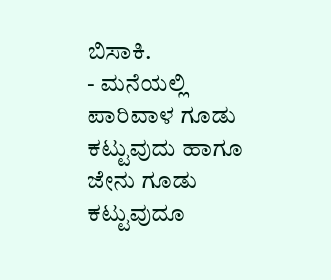ಬಿಸಾಕಿ.
- ಮನೆಯಲ್ಲಿ ಪಾರಿವಾಳ ಗೂಡು ಕಟ್ಟುವುದು ಹಾಗೂ ಜೇನು ಗೂಡು ಕಟ್ಟುವುದೂ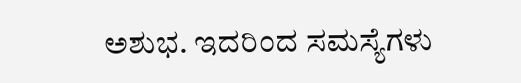ಅಶುಭ. ಇದರಿಂದ ಸಮಸ್ಯೆಗಳು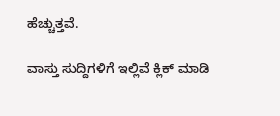ಹೆಚ್ಚುತ್ತವೆ.

ವಾಸ್ತು ಸುದ್ದಿಗಳಿಗೆ ಇಲ್ಲಿವೆ ಕ್ಲಿಕ್ ಮಾಡಿ